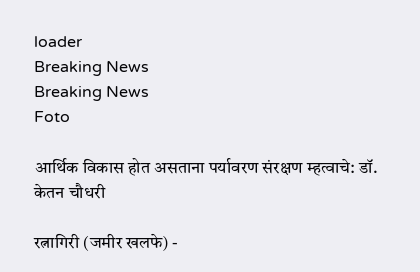loader
Breaking News
Breaking News
Foto

आर्थिक विकास होत असताना पर्यावरण संरक्षण म्हत्वाचे: डॉ. केतन चौधरी

रत्नागिरी (जमीर खलफे) -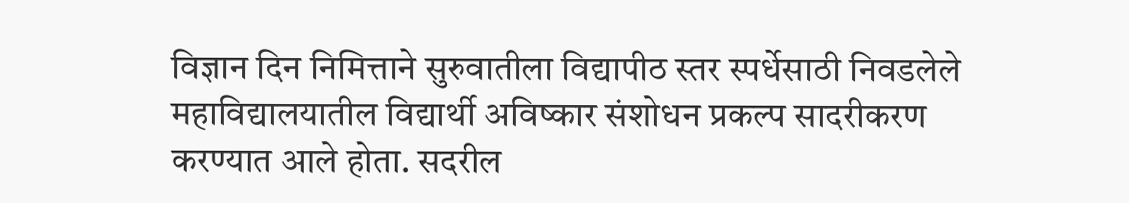विज्ञान दिन निमित्ताने सुरुवातीला विद्यापीठ स्तर स्पर्धेसाठी निवडलेले महाविद्यालयातील विद्यार्थी अविष्कार संशोधन प्रकल्प सादरीकरण करण्यात आले होता. सदरील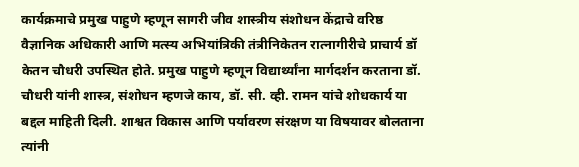कार्यक्रमाचे प्रमुख पाहुणे म्हणून सागरी जीव शास्त्रीय संशोधन केंद्राचे वरिष्ठ वैज्ञानिक अधिकारी आणि मत्स्य अभियांत्रिकी तंत्रीनिकेतन रात्नागीरीचे प्राचार्य डॉ केतन चौधरी उपस्थित होते. प्रमुख पाहुणे म्हणून विद्यार्थ्यांना मार्गदर्शन करताना डॉ. चौधरी यांनी शास्त्र, संशोधन म्हणजे काय, डॉ. सी. व्ही. रामन यांचे शोधकार्य या बद्दल माहिती दिली. शाश्वत विकास आणि पर्यावरण संरक्षण या विषयावर बोलताना त्यांनी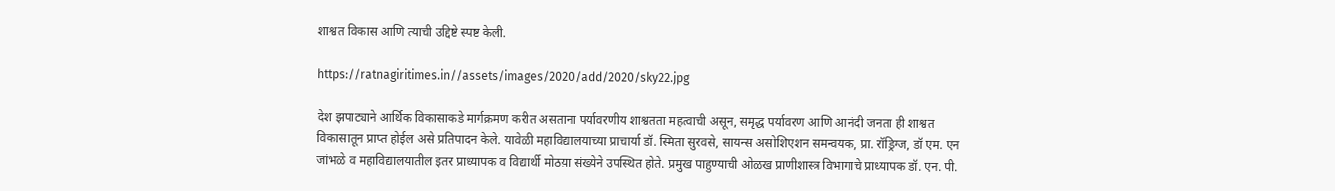शाश्वत विकास आणि त्याची उद्दिष्टे स्पष्ट केली.

https://ratnagiritimes.in//assets/images/2020/add/2020/sky22.jpg

देश झपाट्याने आर्थिक विकासाकडे मार्गक्रमण करीत असताना पर्यावरणीय शाश्वतता महत्वाची असून, समृद्ध पर्यावरण आणि आनंदी जनता ही शाश्वत विकासातून प्राप्त होईल असे प्रतिपादन केले. यावेळी महाविद्यालयाच्या प्राचार्या डॉ. स्मिता सुरवसे, सायन्स असोशिएशन समन्वयक, प्रा. रॉड्रिग्ज, डॉ एम. एन जांभळे व महाविद्यालयातील इतर प्राध्यापक व विद्यार्थी मोठय़ा संख्येने उपस्थित होते. प्रमुख पाहुण्याची ओळख प्राणीशास्त्र विभागाचे प्राध्यापक डॉ. एन. पी.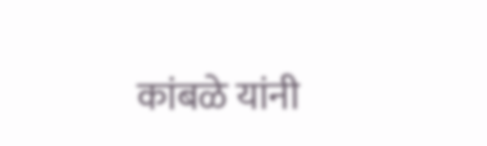कांबळे यांनी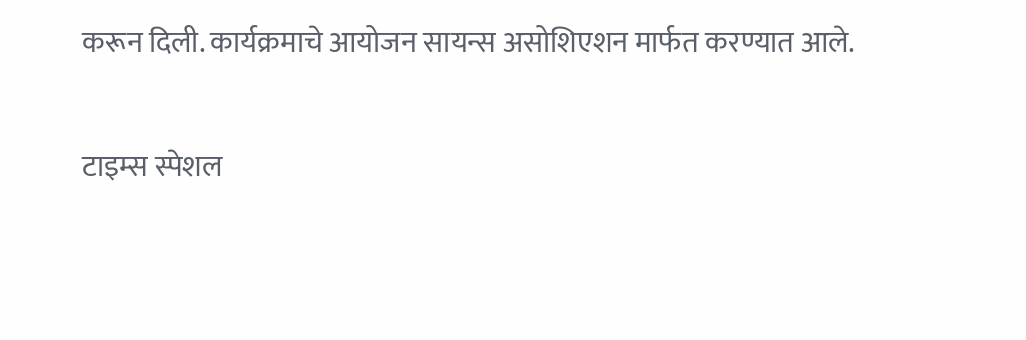करून दिली. कार्यक्रमाचे आयोजन सायन्स असोशिएशन मार्फत करण्यात आले.

टाइम्स स्पेशल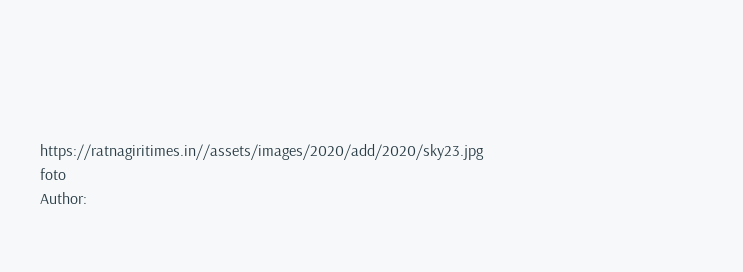https://ratnagiritimes.in//assets/images/2020/add/2020/sky23.jpg
foto
Author: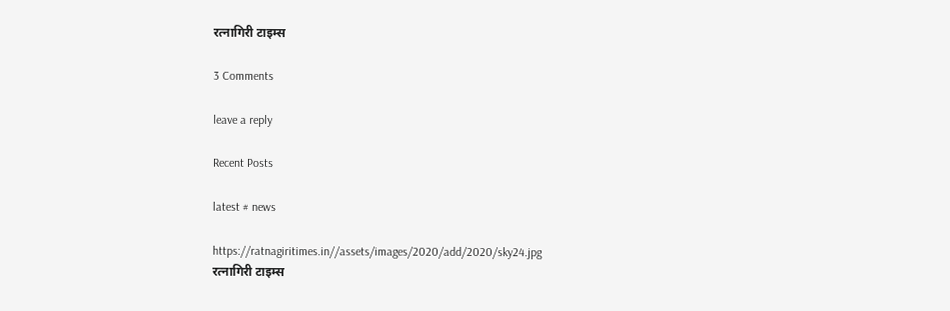रत्नागिरी टाइम्स

3 Comments

leave a reply

Recent Posts

latest # news

https://ratnagiritimes.in//assets/images/2020/add/2020/sky24.jpg
रत्नागिरी टाइम्स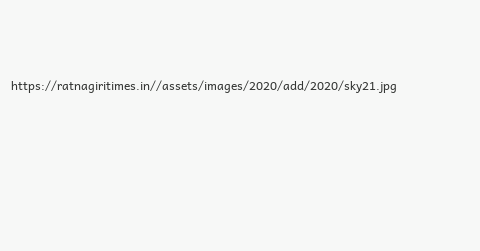https://ratnagiritimes.in//assets/images/2020/add/2020/sky21.jpg